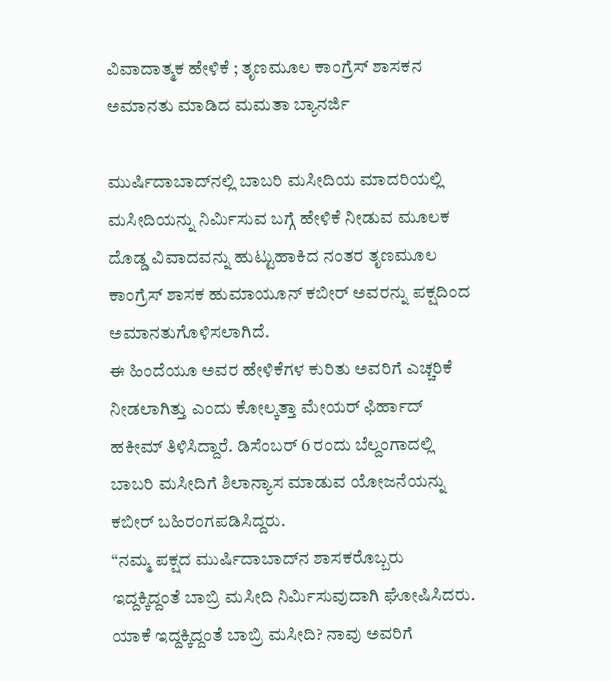ವಿವಾದಾತ್ಮಕ ಹೇಳಿಕೆ ; ತೃಣಮೂಲ ಕಾಂಗ್ರೆಸ್‌ ಶಾಸಕನ ಅಮಾನತು ಮಾಡಿದ ಮಮತಾ ಬ್ಯಾನರ್ಜಿ

ಮುರ್ಷಿದಾಬಾದ್‌ನಲ್ಲಿ ಬಾಬರಿ ಮಸೀದಿಯ ಮಾದರಿಯಲ್ಲಿ ಮಸೀದಿಯನ್ನು ನಿರ್ಮಿಸುವ ಬಗ್ಗೆ ಹೇಳಿಕೆ ನೀಡುವ ಮೂಲಕ ದೊಡ್ಡ ವಿವಾದವನ್ನು ಹುಟ್ಟುಹಾಕಿದ ನಂತರ ತೃಣಮೂಲ ಕಾಂಗ್ರೆಸ್ ಶಾಸಕ ಹುಮಾಯೂನ್ ಕಬೀರ್ ಅವರನ್ನು ಪಕ್ಷದಿಂದ ಅಮಾನತುಗೊಳಿಸಲಾಗಿದೆ.
ಈ ಹಿಂದೆಯೂ ಅವರ ಹೇಳಿಕೆಗಳ ಕುರಿತು ಅವರಿಗೆ ಎಚ್ಚರಿಕೆ ನೀಡಲಾಗಿತ್ತು ಎಂದು ಕೋಲ್ಕತ್ತಾ ಮೇಯರ್ ಫಿರ್ಹಾದ್ ಹಕೀಮ್ ತಿಳಿಸಿದ್ದಾರೆ. ಡಿಸೆಂಬರ್ 6 ರಂದು ಬೆಲ್ದಂಗಾದಲ್ಲಿ ಬಾಬರಿ ಮಸೀದಿಗೆ ಶಿಲಾನ್ಯಾಸ ಮಾಡುವ ಯೋಜನೆಯನ್ನು ಕಬೀರ್ ಬಹಿರಂಗಪಡಿಸಿದ್ದರು.
“ನಮ್ಮ ಪಕ್ಷದ ಮುರ್ಷಿದಾಬಾದ್‌ನ ಶಾಸಕರೊಬ್ಬರು ಇದ್ದಕ್ಕಿದ್ದಂತೆ ಬಾಬ್ರಿ ಮಸೀದಿ ನಿರ್ಮಿಸುವುದಾಗಿ ಘೋಷಿಸಿದರು. ಯಾಕೆ ಇದ್ದಕ್ಕಿದ್ದಂತೆ ಬಾಬ್ರಿ ಮಸೀದಿ? ನಾವು ಅವರಿಗೆ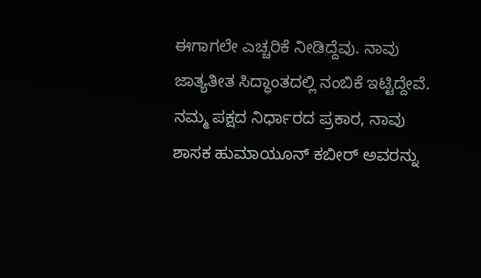ಈಗಾಗಲೇ ಎಚ್ಚರಿಕೆ ನೀಡಿದ್ದೆವು. ನಾವು ಜಾತ್ಯತೀತ ಸಿದ್ಧಾಂತದಲ್ಲಿ ನಂಬಿಕೆ ಇಟ್ಟಿದ್ದೇವೆ. ನಮ್ಮ ಪಕ್ಷದ ನಿರ್ಧಾರದ ಪ್ರಕಾರ, ನಾವು ಶಾಸಕ ಹುಮಾಯೂನ್ ಕಬೀರ್ ಅವರನ್ನು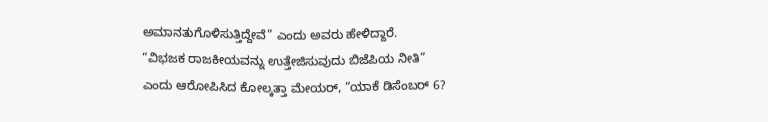ಅಮಾನತುಗೊಳಿಸುತ್ತಿದ್ದೇವೆ” ಎಂದು ಅವರು ಹೇಳಿದ್ದಾರೆ.
“ವಿಭಜಕ ರಾಜಕೀಯವನ್ನು ಉತ್ತೇಜಿಸುವುದು ಬಿಜೆಪಿಯ ನೀತಿ” ಎಂದು ಆರೋಪಿಸಿದ ಕೋಲ್ಕತ್ತಾ ಮೇಯರ್, “ಯಾಕೆ ಡಿಸೆಂಬರ್ 6?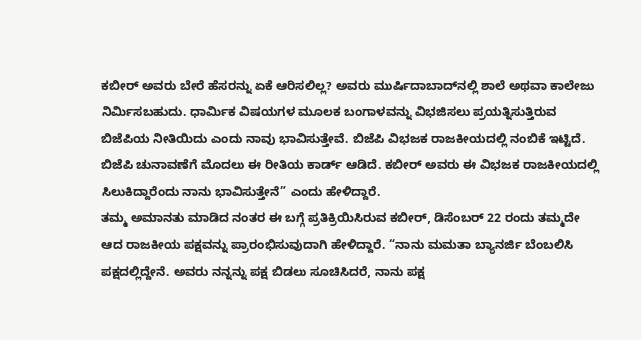ಕಬೀರ್ ಅವರು ಬೇರೆ ಹೆಸರನ್ನು ಏಕೆ ಆರಿಸಲಿಲ್ಲ? ಅವರು ಮುರ್ಷಿದಾಬಾದ್‌ನಲ್ಲಿ ಶಾಲೆ ಅಥವಾ ಕಾಲೇಜು ನಿರ್ಮಿಸಬಹುದು. ಧಾರ್ಮಿಕ ವಿಷಯಗಳ ಮೂಲಕ ಬಂಗಾಳವನ್ನು ವಿಭಜಿಸಲು ಪ್ರಯತ್ನಿಸುತ್ತಿರುವ ಬಿಜೆಪಿಯ ನೀತಿಯಿದು ಎಂದು ನಾವು ಭಾವಿಸುತ್ತೇವೆ. ಬಿಜೆಪಿ ವಿಭಜಕ ರಾಜಕೀಯದಲ್ಲಿ ನಂಬಿಕೆ ಇಟ್ಟಿದೆ. ಬಿಜೆಪಿ ಚುನಾವಣೆಗೆ ಮೊದಲು ಈ ರೀತಿಯ ಕಾರ್ಡ್ ಆಡಿದೆ. ಕಬೀರ್ ಅವರು ಈ ವಿಭಜಕ ರಾಜಕೀಯದಲ್ಲಿ ಸಿಲುಕಿದ್ದಾರೆಂದು ನಾನು ಭಾವಿಸುತ್ತೇನೆ” ಎಂದು ಹೇಳಿದ್ದಾರೆ.
ತಮ್ಮ ಅಮಾನತು ಮಾಡಿದ ನಂತರ ಈ ಬಗ್ಗೆ ಪ್ರತಿಕ್ರಿಯಿಸಿರುವ ಕಬೀರ್‌, ಡಿಸೆಂಬರ್ 22 ರಂದು ತಮ್ಮದೇ ಆದ ರಾಜಕೀಯ ಪಕ್ಷವನ್ನು ಪ್ರಾರಂಭಿಸುವುದಾಗಿ ಹೇಳಿದ್ದಾರೆ. “ನಾನು ಮಮತಾ ಬ್ಯಾನರ್ಜಿ ಬೆಂಬಲಿಸಿ ಪಕ್ಷದಲ್ಲಿದ್ದೇನೆ. ಅವರು ನನ್ನನ್ನು ಪಕ್ಷ ಬಿಡಲು ಸೂಚಿಸಿದರೆ, ನಾನು ಪಕ್ಷ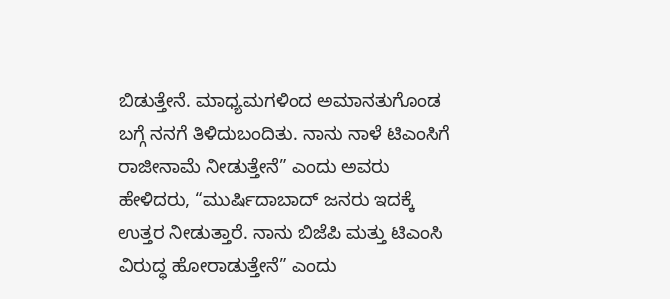ಬಿಡುತ್ತೇನೆ. ಮಾಧ್ಯಮಗಳಿಂದ ಅಮಾನತುಗೊಂಡ ಬಗ್ಗೆ ನನಗೆ ತಿಳಿದುಬಂದಿತು. ನಾನು ನಾಳೆ ಟಿಎಂಸಿಗೆ ರಾಜೀನಾಮೆ ನೀಡುತ್ತೇನೆ” ಎಂದು ಅವರು ಹೇಳಿದರು, “ಮುರ್ಷಿದಾಬಾದ್ ಜನರು ಇದಕ್ಕೆ ಉತ್ತರ ನೀಡುತ್ತಾರೆ. ನಾನು ಬಿಜೆಪಿ ಮತ್ತು ಟಿಎಂಸಿ ವಿರುದ್ಧ ಹೋರಾಡುತ್ತೇನೆ” ಎಂದು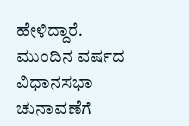ಹೇಳಿದ್ದಾರೆ.
ಮುಂದಿನ ವರ್ಷದ ವಿಧಾನಸಭಾ ಚುನಾವಣೆಗೆ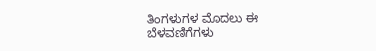ತಿಂಗಳುಗಳ ಮೊದಲು ಈ ಬೆಳವಣಿಗೆಗಳು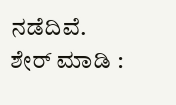ನಡೆದಿವೆ.
ಶೇರ್ ಮಾಡಿ :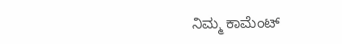ನಿಮ್ಮ ಕಾಮೆಂಟ್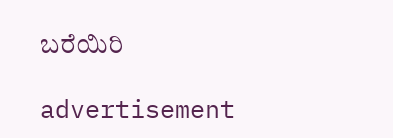ಬರೆಯಿರಿ

advertisement